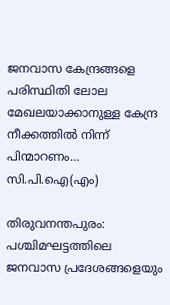ജനവാസ കേന്ദ്രങ്ങളെ പരിസ്ഥിതി ലോല മേഖലയാക്കാനുള്ള കേന്ദ്ര നീക്കത്തിൽ നിന്ന് പിന്മാറണം… സി.പി.ഐ(എം)

തിരുവനന്തപുരം: പശ്ചിമഘട്ടത്തിലെ ജനവാസ പ്രദേശങ്ങളെയും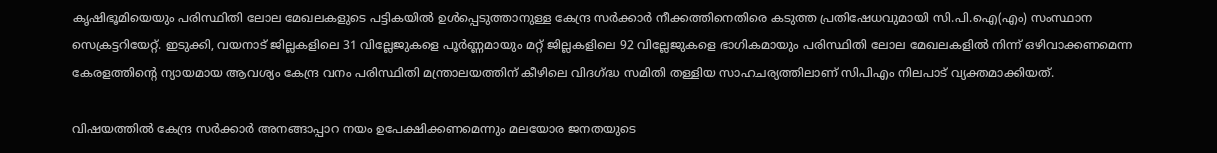കൃഷിഭൂമിയെയും പരിസ്ഥിതി ലോല മേഖലകളുടെ പട്ടികയിൽ ഉൾപ്പെടുത്താനുള്ള കേന്ദ്ര സർക്കാർ നീക്കത്തിനെതിരെ കടുത്ത പ്രതിഷേധവുമായി സി.പി.ഐ(എം) സംസ്ഥാന സെക്രട്ടറിയേറ്റ്. ഇടുക്കി, വയനാട് ജില്ലകളിലെ 31 വില്ലേജുകളെ പൂർണ്ണമായും മറ്റ് ജില്ലകളിലെ 92 വില്ലേജുകളെ ഭാഗികമായും പരിസ്ഥിതി ലോല മേഖലകളിൽ നിന്ന് ഒഴിവാക്കണമെന്ന കേരളത്തിന്റെ ന്യായമായ ആവശ്യം കേന്ദ്ര വനം പരിസ്ഥിതി മന്ത്രാലയത്തിന് കീഴിലെ വിദഗ്ദ്ധ സമിതി തള്ളിയ സാഹചര്യത്തിലാണ് സിപിഎം നിലപാട് വ്യക്തമാക്കിയത്.

വിഷയത്തിൽ കേന്ദ്ര സർക്കാർ അനങ്ങാപ്പാറ നയം ഉപേക്ഷിക്കണമെന്നും മലയോര ജനതയുടെ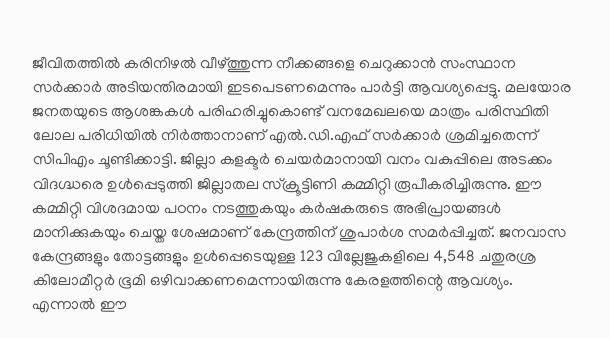ജീവിതത്തിൽ കരിനിഴൽ വീഴ്ത്തുന്ന നീക്കങ്ങളെ ചെറുക്കാൻ സംസ്ഥാന സർക്കാർ അടിയന്തിരമായി ഇടപെടണമെന്നും പാർട്ടി ആവശ്യപ്പെട്ടു. മലയോര ജനതയുടെ ആശങ്കകൾ പരിഹരിച്ചുകൊണ്ട് വനമേഖലയെ മാത്രം പരിസ്ഥിതി ലോല പരിധിയിൽ നിർത്താനാണ് എൽ.ഡി.എഫ് സർക്കാർ ശ്രമിച്ചതെന്ന് സിപിഎം ചൂണ്ടിക്കാട്ടി. ജില്ലാ കളക്ടർ ചെയർമാനായി വനം വകുപ്പിലെ അടക്കം വിദഗ്ദ്ധരെ ഉൾപ്പെടുത്തി ജില്ലാതല സ്ക്രൂട്ടിണി കമ്മിറ്റി രൂപീകരിച്ചിരുന്നു. ഈ കമ്മിറ്റി വിശദമായ പഠനം നടത്തുകയും കർഷകരുടെ അഭിപ്രായങ്ങൾ മാനിക്കുകയും ചെയ്ത ശേഷമാണ് കേന്ദ്രത്തിന് ശുപാർശ സമർപ്പിച്ചത്. ജനവാസ കേന്ദ്രങ്ങളും തോട്ടങ്ങളും ഉൾപ്പെടെയുള്ള 123 വില്ലേജുകളിലെ 4,548 ചതുരശ്ര കിലോമീറ്റർ ഭൂമി ഒഴിവാക്കണമെന്നായിരുന്നു കേരളത്തിന്റെ ആവശ്യം. എന്നാൽ ഈ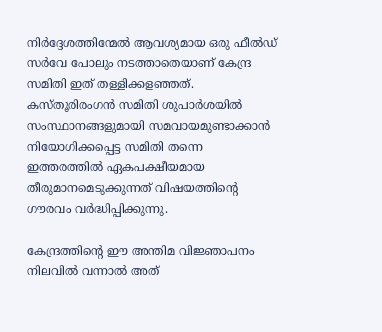നിർദ്ദേശത്തിന്മേൽ ആവശ്യമായ ഒരു ഫീൽഡ് സർവേ പോലും നടത്താതെയാണ് കേന്ദ്ര സമിതി ഇത് തള്ളിക്കളഞ്ഞത്. കസ്തൂരിരംഗൻ സമിതി ശുപാർശയിൽ സംസ്ഥാനങ്ങളുമായി സമവായമുണ്ടാക്കാൻ നിയോഗിക്കപ്പെട്ട സമിതി തന്നെ ഇത്തരത്തിൽ ഏകപക്ഷീയമായ തീരുമാനമെടുക്കുന്നത് വിഷയത്തിന്റെ ഗൗരവം വർദ്ധിപ്പിക്കുന്നു.

കേന്ദ്രത്തിന്റെ ഈ അന്തിമ വിജ്ഞാപനം നിലവിൽ വന്നാൽ അത്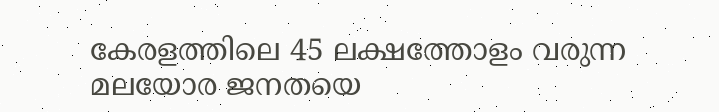കേരളത്തിലെ 45 ലക്ഷത്തോളം വരുന്ന മലയോര ജനതയെ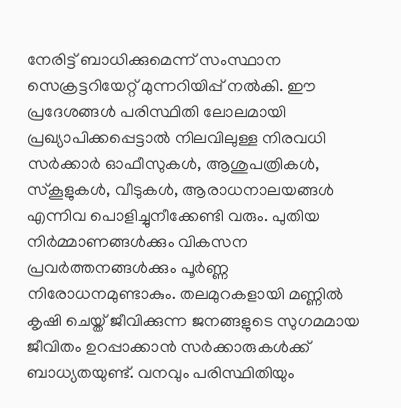നേരിട്ട് ബാധിക്കുമെന്ന് സംസ്ഥാന സെക്രട്ടറിയേറ്റ് മുന്നറിയിപ്പ് നൽകി. ഈ പ്രദേശങ്ങൾ പരിസ്ഥിതി ലോലമായി പ്രഖ്യാപിക്കപ്പെട്ടാൽ നിലവിലുള്ള നിരവധി സർക്കാർ ഓഫീസുകൾ, ആശുപത്രികൾ, സ്കൂളുകൾ, വീടുകൾ, ആരാധനാലയങ്ങൾ എന്നിവ പൊളിച്ചുനീക്കേണ്ടി വരും. പുതിയ നിർമ്മാണങ്ങൾക്കും വികസന പ്രവർത്തനങ്ങൾക്കും പൂർണ്ണ നിരോധനമുണ്ടാകും. തലമുറകളായി മണ്ണിൽ കൃഷി ചെയ്ത് ജീവിക്കുന്ന ജനങ്ങളുടെ സുഗമമായ ജീവിതം ഉറപ്പാക്കാൻ സർക്കാരുകൾക്ക് ബാധ്യതയുണ്ട്. വനവും പരിസ്ഥിതിയും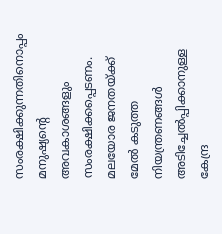സംരക്ഷിക്കുന്നതിനൊപ്പം മനുഷ്യന്റെ അവകാശങ്ങളും സംരക്ഷിക്കപ്പെടണം. മലയോര ജനതയ്ക്ക് മേൽ കടുത്ത നിയന്ത്രണങ്ങൾ അടിച്ചേൽപ്പിക്കാനുള്ള കേന്ദ്ര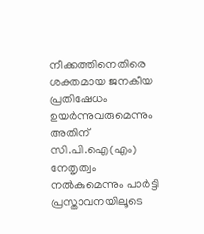നീക്കത്തിനെതിരെ ശക്തമായ ജനകീയ പ്രതിഷേധം ഉയർന്നുവരുമെന്നും അതിന് സി.പി.ഐ(എം) നേതൃത്വം നൽകുമെന്നും പാർട്ടി പ്രസ്താവനയിലൂടെ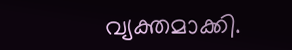വ്യക്തമാക്കി.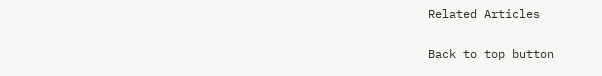Related Articles

Back to top button